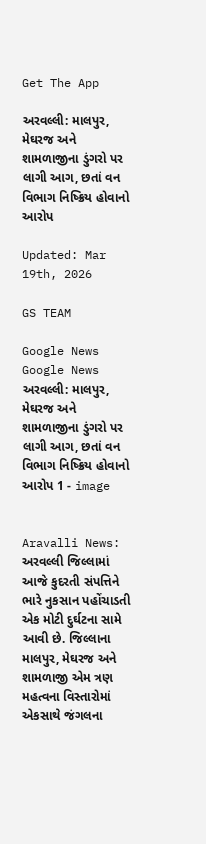Get The App

અરવલ્લી: માલપુર, મેઘરજ અને શામળાજીના ડુંગરો પર લાગી આગ, છતાં વન વિભાગ નિષ્ક્રિય હોવાનો આરોપ

Updated: Mar 19th, 2026

GS TEAM

Google News
Google News
અરવલ્લી: માલપુર, મેઘરજ અને શામળાજીના ડુંગરો પર લાગી આગ, છતાં વન વિભાગ નિષ્ક્રિય હોવાનો આરોપ 1 - image


Aravalli News: અરવલ્લી જિલ્લામાં આજે કુદરતી સંપત્તિને ભારે નુકસાન પહોંચાડતી એક મોટી દુર્ઘટના સામે આવી છે. જિલ્લાના માલપુર, મેઘરજ અને શામળાજી એમ ત્રણ મહત્વના વિસ્તારોમાં એકસાથે જંગલના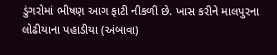ડુંગરોમાં ભીષણ આગ ફાટી નીકળી છે. ખાસ કરીને માલપુરના લોઢીયાના પહાડીયા (અંબાવા)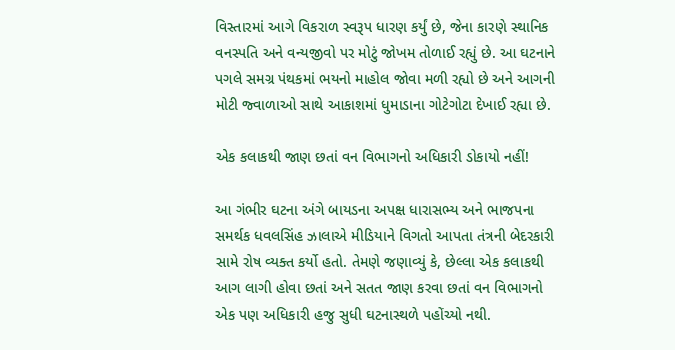વિસ્તારમાં આગે વિકરાળ સ્વરૂપ ધારણ કર્યું છે, જેના કારણે સ્થાનિક વનસ્પતિ અને વન્યજીવો પર મોટું જોખમ તોળાઈ રહ્યું છે. આ ઘટનાને પગલે સમગ્ર પંથકમાં ભયનો માહોલ જોવા મળી રહ્યો છે અને આગની મોટી જ્વાળાઓ સાથે આકાશમાં ધુમાડાના ગોટેગોટા દેખાઈ રહ્યા છે.

એક કલાકથી જાણ છતાં વન વિભાગનો અધિકારી ડોકાયો નહીં!

આ ગંભીર ઘટના અંગે બાયડના અપક્ષ ધારાસભ્ય અને ભાજપના સમર્થક ધવલસિંહ ઝાલાએ મીડિયાને વિગતો આપતા તંત્રની બેદરકારી સામે રોષ વ્યક્ત કર્યો હતો. તેમણે જણાવ્યું કે, છેલ્લા એક કલાકથી આગ લાગી હોવા છતાં અને સતત જાણ કરવા છતાં વન વિભાગનો એક પણ અધિકારી હજુ સુધી ઘટનાસ્થળે પહોંચ્યો નથી.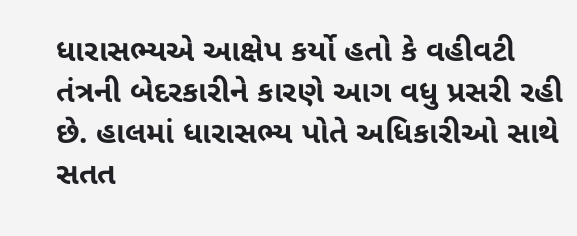ધારાસભ્યએ આક્ષેપ કર્યો હતો કે વહીવટી તંત્રની બેદરકારીને કારણે આગ વધુ પ્રસરી રહી છે. હાલમાં ધારાસભ્ય પોતે અધિકારીઓ સાથે સતત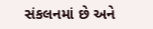સંકલનમાં છે અને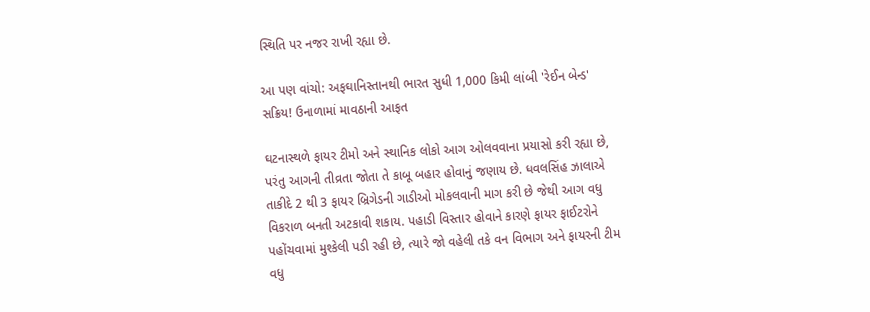સ્થિતિ પર નજર રાખી રહ્યા છે.

આ પણ વાંચો: અફઘાનિસ્તાનથી ભારત સુધી 1,000 કિમી લાંબી 'રેઈન બેન્ડ' સક્રિય! ઉનાળામાં માવઠાની આફત

ઘટનાસ્થળે ફાયર ટીમો અને સ્થાનિક લોકો આગ ઓલવવાના પ્રયાસો કરી રહ્યા છે, પરંતુ આગની તીવ્રતા જોતા તે કાબૂ બહાર હોવાનું જણાય છે. ધવલસિંહ ઝાલાએ તાકીદે 2 થી 3 ફાયર બ્રિગેડની ગાડીઓ મોકલવાની માગ કરી છે જેથી આગ વધુ વિકરાળ બનતી અટકાવી શકાય. પહાડી વિસ્તાર હોવાને કારણે ફાયર ફાઈટરોને પહોંચવામાં મુશ્કેલી પડી રહી છે, ત્યારે જો વહેલી તકે વન વિભાગ અને ફાયરની ટીમ વધુ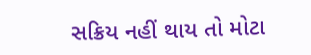સક્રિય નહીં થાય તો મોટા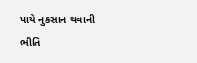પાયે નુકસાન થવાની ભીતિ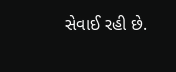સેવાઈ રહી છે.